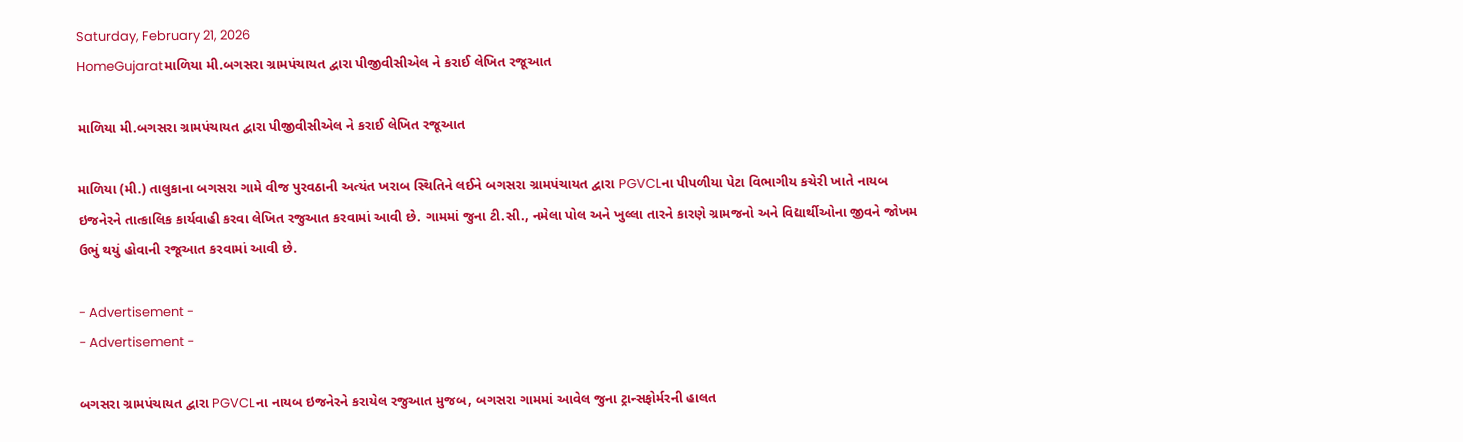Saturday, February 21, 2026
HomeGujaratમાળિયા મી.બગસરા ગ્રામપંચાયત દ્વારા પીજીવીસીએલ ને કરાઈ લેખિત રજૂઆત

માળિયા મી.બગસરા ગ્રામપંચાયત દ્વારા પીજીવીસીએલ ને કરાઈ લેખિત રજૂઆત

માળિયા (મી.) તાલુકાના બગસરા ગામે વીજ પુરવઠાની અત્યંત ખરાબ સ્થિતિને લઈને બગસરા ગ્રામપંચાયત દ્વારા PGVCLના પીપળીયા પેટા વિભાગીય કચેરી ખાતે નાયબ ઇજનેરને તાત્કાલિક કાર્યવાહી કરવા લેખિત રજુઆત કરવામાં આવી છે. ગામમાં જુના ટી.સી., નમેલા પોલ અને ખુલ્લા તારને કારણે ગ્રામજનો અને વિદ્યાર્થીઓના જીવને જોખમ ઉભું થયું હોવાની રજૂઆત કરવામાં આવી છે.

- Advertisement -
- Advertisement -

બગસરા ગ્રામપંચાયત દ્વારા PGVCLના નાયબ ઇજનેરને કરાયેલ રજુઆત મુજબ, બગસરા ગામમાં આવેલ જુના ટ્રાન્સફોર્મરની હાલત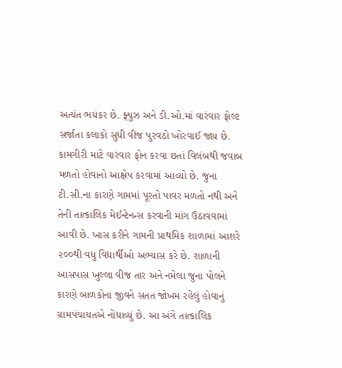અત્યંત ભયંકર છે. ફ્યુઝ અને ડી.ઓ.માં વારંવાર ફોલ્ટ સર્જાતા કલાકો સુધી વીજ પુરવઠો ખોરવાઈ જાય છે. કામગીરી માટે વારંવાર ફોન કરવા છતાં વિલંબથી જવાબ મળતો હોવાનો આક્ષેપ કરવામાં આવ્યો છે. જુના ટી.સી.ના કારણે ગામમાં પૂરતો પાવર મળતો નથી અને તેની તાત્કાલિક મેઈન્ટેનન્સ કરવાની માંગ ઉઠાવવામાં આવી છે. ખાસ કરીને ગામની પ્રાથમિક શાળામાં આશરે ૨૦૦થી વધુ વિદ્યાર્થીઓ અભ્યાસ કરે છે. શાળાની આસપાસ ખુલ્લા વીજ તાર અને નમેલા જુના પોલને કારણે બાળકોના જીવને સતત જોખમ રહેલું હોવાનું ગ્રામપંચાયતએ નોંધાવ્યું છે. આ અંગે તાત્કાલિક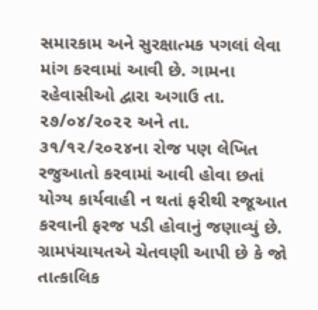સમારકામ અને સુરક્ષાત્મક પગલાં લેવા માંગ કરવામાં આવી છે. ગામના રહેવાસીઓ દ્વારા અગાઉ તા. ૨૭/૦૪/૨૦૨૨ અને તા. ૩૧/૧૨/૨૦૨૪ના રોજ પણ લેખિત રજુઆતો કરવામાં આવી હોવા છતાં યોગ્ય કાર્યવાહી ન થતાં ફરીથી રજૂઆત કરવાની ફરજ પડી હોવાનું જણાવ્યું છે. ગ્રામપંચાયતએ ચેતવણી આપી છે કે જો તાત્કાલિક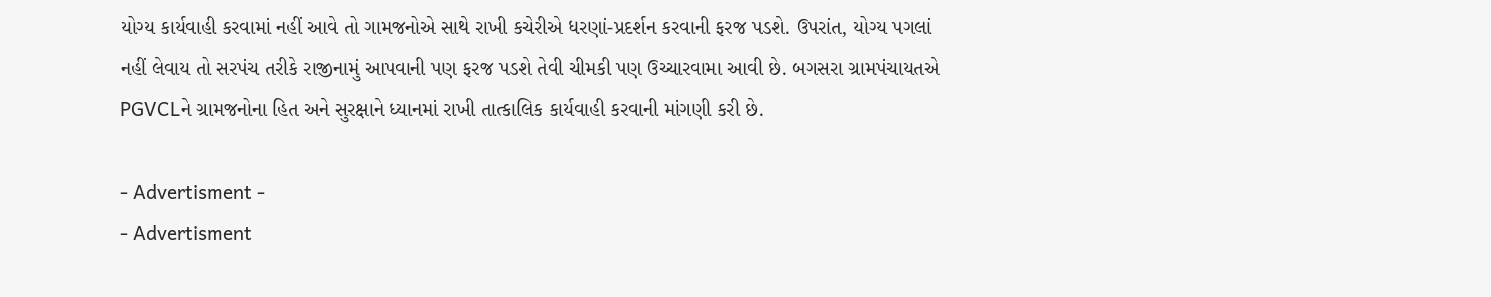યોગ્ય કાર્યવાહી કરવામાં નહીં આવે તો ગામજનોએ સાથે રાખી કચેરીએ ધરણાં-પ્રદર્શન કરવાની ફરજ પડશે. ઉપરાંત, યોગ્ય પગલાં નહીં લેવાય તો સરપંચ તરીકે રાજીનામું આપવાની પણ ફરજ પડશે તેવી ચીમકી પણ ઉચ્ચારવામા આવી છે. બગસરા ગ્રામપંચાયતએ PGVCLને ગ્રામજનોના હિત અને સુરક્ષાને ધ્યાનમાં રાખી તાત્કાલિક કાર્યવાહી કરવાની માંગણી કરી છે.

- Advertisment -
- Advertisment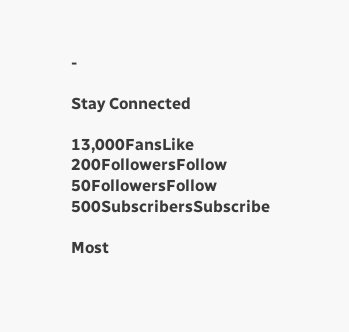-

Stay Connected

13,000FansLike
200FollowersFollow
50FollowersFollow
500SubscribersSubscribe

Most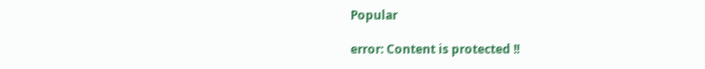Popular

error: Content is protected !!